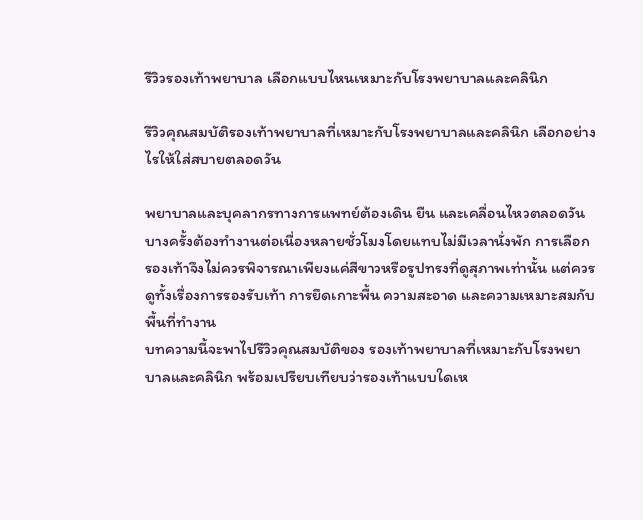รีวิวรองเท้าพยาบาล เลือกแบบไหนเหมาะกับโรงพยาบาลและคลินิก

รีวิวคุณสมบัติรองเท้าพยาบาลที่เหมาะกับโรงพยาบาลและคลินิก เลือกอย่างไรให้ใส่สบายตลอดวัน

พยาบาลและบุคลากรทางการแพทย์ต้องเดิน ยืน และเคลื่อนไหวตลอดวัน บางครั้งต้องทำงานต่อเนื่องหลายชั่วโมงโดยแทบไม่มีเวลานั่งพัก การเลือกรองเท้าจึงไม่ควรพิจารณาเพียงแค่สีขาวหรือรูปทรงที่ดูสุภาพเท่านั้น แต่ควรดูทั้งเรื่องการรองรับเท้า การยึดเกาะพื้น ความสะอาด และความเหมาะสมกับพื้นที่ทำงาน
บทความนี้จะพาไปรีวิวคุณสมบัติของ รองเท้าพยาบาลที่เหมาะกับโรงพยาบาลและคลินิก พร้อมเปรียบเทียบว่ารองเท้าแบบใดเห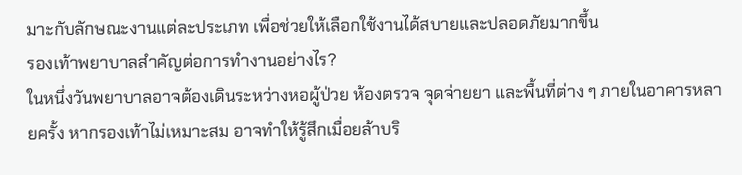มาะกับลักษณะงานแต่ละประเภท เพื่อช่วยให้เลือกใช้งานได้สบายและปลอดภัยมากขึ้น
รองเท้าพยาบาลสำคัญต่อการทำงานอย่างไร?
ในหนึ่งวันพยาบาลอาจต้องเดินระหว่างหอผู้ป่วย ห้องตรวจ จุดจ่ายยา และพื้นที่ต่าง ๆ ภายในอาคารหลายครั้ง หากรองเท้าไม่เหมาะสม อาจทำให้รู้สึกเมื่อยล้าบริ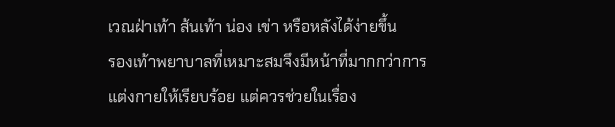เวณฝ่าเท้า ส้นเท้า น่อง เข่า หรือหลังได้ง่ายขึ้น
รองเท้าพยาบาลที่เหมาะสมจึงมีหน้าที่มากกว่าการแต่งกายให้เรียบร้อย แต่ควรช่วยในเรื่อง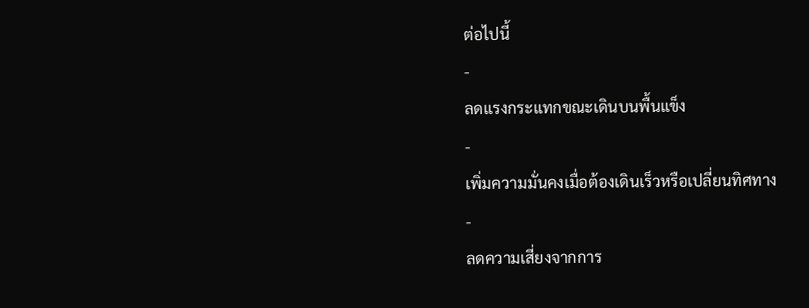ต่อไปนี้
-
ลดแรงกระแทกขณะเดินบนพื้นแข็ง
-
เพิ่มความมั่นคงเมื่อต้องเดินเร็วหรือเปลี่ยนทิศทาง
-
ลดความเสี่ยงจากการ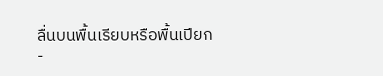ลื่นบนพื้นเรียบหรือพื้นเปียก
-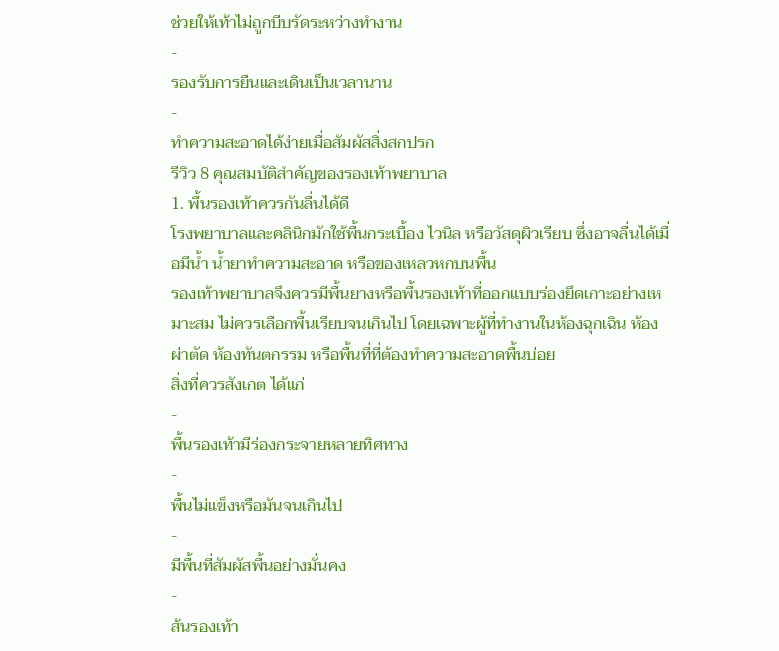ช่วยให้เท้าไม่ถูกบีบรัดระหว่างทำงาน
-
รองรับการยืนและเดินเป็นเวลานาน
-
ทำความสะอาดได้ง่ายเมื่อสัมผัสสิ่งสกปรก
รีวิว 8 คุณสมบัติสำคัญของรองเท้าพยาบาล
1. พื้นรองเท้าควรกันลื่นได้ดี
โรงพยาบาลและคลินิกมักใช้พื้นกระเบื้อง ไวนิล หรือวัสดุผิวเรียบ ซึ่งอาจลื่นได้เมื่อมีน้ำ น้ำยาทำความสะอาด หรือของเหลวหกบนพื้น
รองเท้าพยาบาลจึงควรมีพื้นยางหรือพื้นรองเท้าที่ออกแบบร่องยึดเกาะอย่างเหมาะสม ไม่ควรเลือกพื้นเรียบจนเกินไป โดยเฉพาะผู้ที่ทำงานในห้องฉุกเฉิน ห้องผ่าตัด ห้องทันตกรรม หรือพื้นที่ที่ต้องทำความสะอาดพื้นบ่อย
สิ่งที่ควรสังเกต ได้แก่
-
พื้นรองเท้ามีร่องกระจายหลายทิศทาง
-
พื้นไม่แข็งหรือมันจนเกินไป
-
มีพื้นที่สัมผัสพื้นอย่างมั่นคง
-
ส้นรองเท้า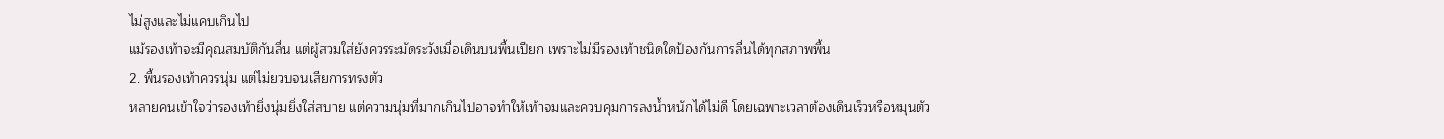ไม่สูงและไม่แคบเกินไป
แม้รองเท้าจะมีคุณสมบัติกันลื่น แต่ผู้สวมใส่ยังควรระมัดระวังเมื่อเดินบนพื้นเปียก เพราะไม่มีรองเท้าชนิดใดป้องกันการลื่นได้ทุกสภาพพื้น
2. พื้นรองเท้าควรนุ่ม แต่ไม่ยวบจนเสียการทรงตัว
หลายคนเข้าใจว่ารองเท้ายิ่งนุ่มยิ่งใส่สบาย แต่ความนุ่มที่มากเกินไปอาจทำให้เท้าจมและควบคุมการลงน้ำหนักได้ไม่ดี โดยเฉพาะเวลาต้องเดินเร็วหรือหมุนตัว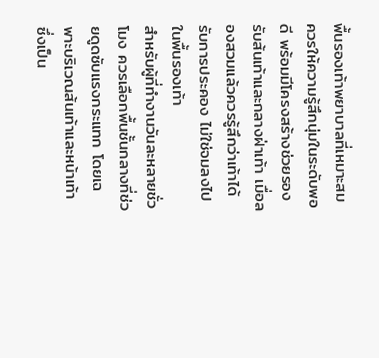พื้นรองเท้าพยาบาลที่เหมาะสมควรให้ความรู้สึกนุ่มในระดับพอดี พร้อมมีโครงสร้างช่วยรองรับส้นเท้าและกลางฝ่าเท้า เมื่อลองสวมแล้วควรรู้สึกว่าเท้าได้รับการประคอง ไม่ใช่จมลงไปในพื้นรองเท้า
สำหรับผู้ที่ทำงานวันละหลายชั่วโมง ควรเลือกพื้นชั้นกลางที่ช่วยดูดซับแรงกระแทก โดยเฉพาะบริเวณส้นเท้าและหน้าเท้า ซึ่งเป็น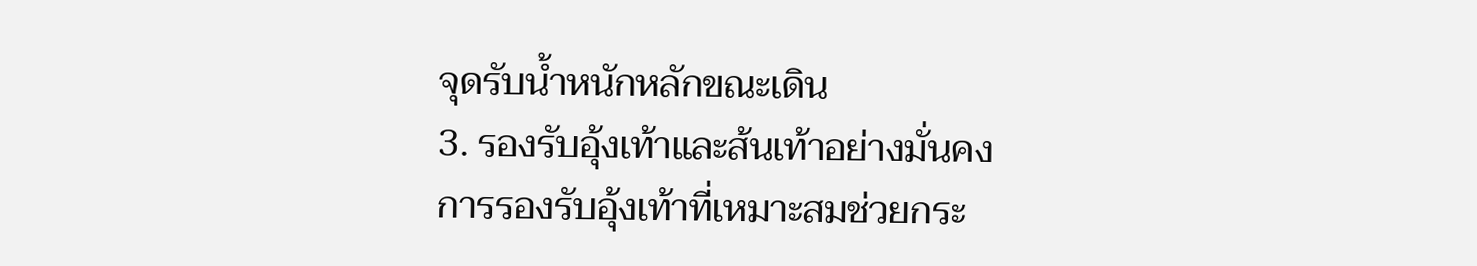จุดรับน้ำหนักหลักขณะเดิน
3. รองรับอุ้งเท้าและส้นเท้าอย่างมั่นคง
การรองรับอุ้งเท้าที่เหมาะสมช่วยกระ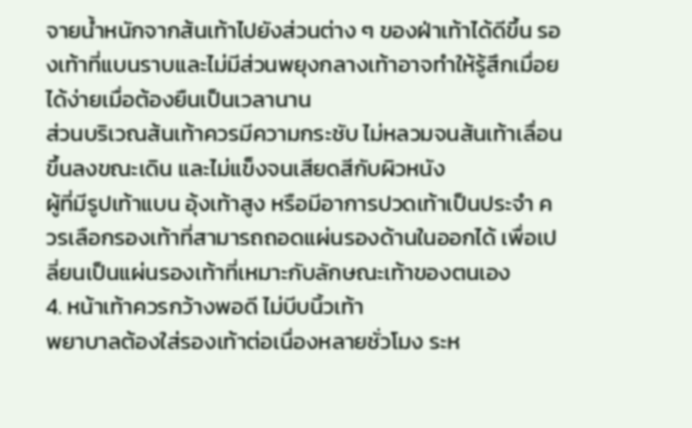จายน้ำหนักจากส้นเท้าไปยังส่วนต่าง ๆ ของฝ่าเท้าได้ดีขึ้น รองเท้าที่แบนราบและไม่มีส่วนพยุงกลางเท้าอาจทำให้รู้สึกเมื่อยได้ง่ายเมื่อต้องยืนเป็นเวลานาน
ส่วนบริเวณส้นเท้าควรมีความกระชับ ไม่หลวมจนส้นเท้าเลื่อนขึ้นลงขณะเดิน และไม่แข็งจนเสียดสีกับผิวหนัง
ผู้ที่มีรูปเท้าแบน อุ้งเท้าสูง หรือมีอาการปวดเท้าเป็นประจำ ควรเลือกรองเท้าที่สามารถถอดแผ่นรองด้านในออกได้ เพื่อเปลี่ยนเป็นแผ่นรองเท้าที่เหมาะกับลักษณะเท้าของตนเอง
4. หน้าเท้าควรกว้างพอดี ไม่บีบนิ้วเท้า
พยาบาลต้องใส่รองเท้าต่อเนื่องหลายชั่วโมง ระห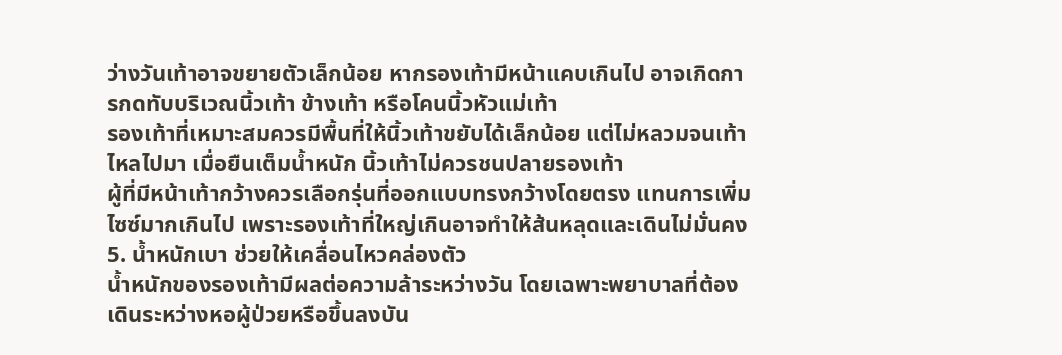ว่างวันเท้าอาจขยายตัวเล็กน้อย หากรองเท้ามีหน้าแคบเกินไป อาจเกิดการกดทับบริเวณนิ้วเท้า ข้างเท้า หรือโคนนิ้วหัวแม่เท้า
รองเท้าที่เหมาะสมควรมีพื้นที่ให้นิ้วเท้าขยับได้เล็กน้อย แต่ไม่หลวมจนเท้าไหลไปมา เมื่อยืนเต็มน้ำหนัก นิ้วเท้าไม่ควรชนปลายรองเท้า
ผู้ที่มีหน้าเท้ากว้างควรเลือกรุ่นที่ออกแบบทรงกว้างโดยตรง แทนการเพิ่มไซซ์มากเกินไป เพราะรองเท้าที่ใหญ่เกินอาจทำให้ส้นหลุดและเดินไม่มั่นคง
5. น้ำหนักเบา ช่วยให้เคลื่อนไหวคล่องตัว
น้ำหนักของรองเท้ามีผลต่อความล้าระหว่างวัน โดยเฉพาะพยาบาลที่ต้องเดินระหว่างหอผู้ป่วยหรือขึ้นลงบัน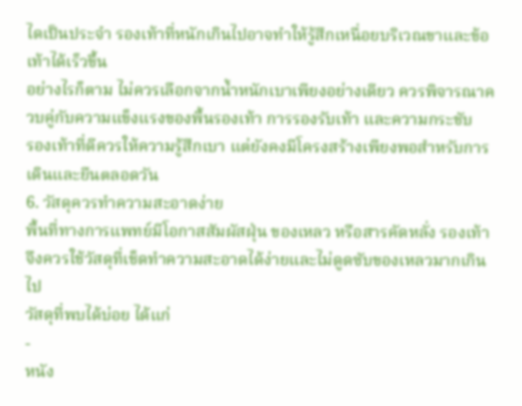ไดเป็นประจำ รองเท้าที่หนักเกินไปอาจทำให้รู้สึกเหนื่อยบริเวณขาและข้อเท้าได้เร็วขึ้น
อย่างไรก็ตาม ไม่ควรเลือกจากน้ำหนักเบาเพียงอย่างเดียว ควรพิจารณาควบคู่กับความแข็งแรงของพื้นรองเท้า การรองรับเท้า และความกระชับ
รองเท้าที่ดีควรให้ความรู้สึกเบา แต่ยังคงมีโครงสร้างเพียงพอสำหรับการเดินและยืนตลอดวัน
6. วัสดุควรทำความสะอาดง่าย
พื้นที่ทางการแพทย์มีโอกาสสัมผัสฝุ่น ของเหลว หรือสารคัดหลั่ง รองเท้าจึงควรใช้วัสดุที่เช็ดทำความสะอาดได้ง่ายและไม่ดูดซับของเหลวมากเกินไป
วัสดุที่พบได้บ่อย ได้แก่
-
หนัง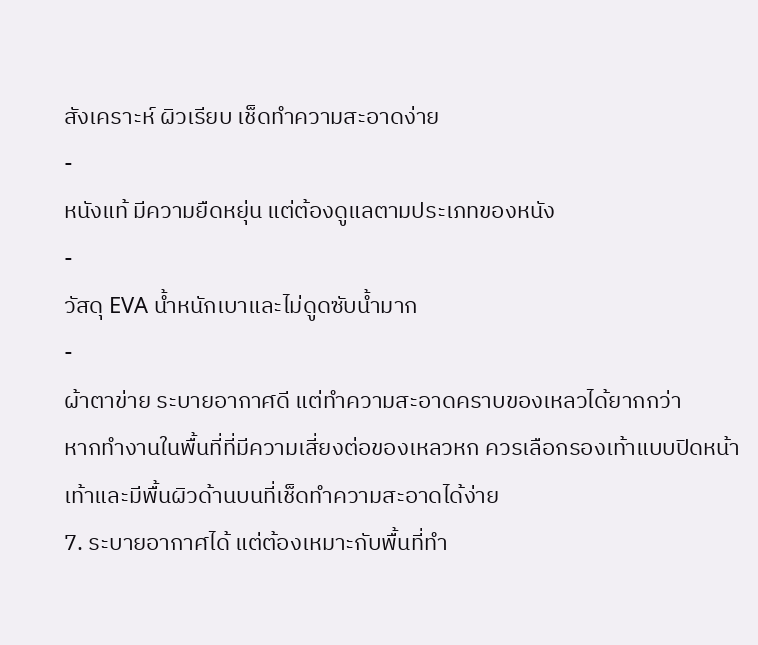สังเคราะห์ ผิวเรียบ เช็ดทำความสะอาดง่าย
-
หนังแท้ มีความยืดหยุ่น แต่ต้องดูแลตามประเภทของหนัง
-
วัสดุ EVA น้ำหนักเบาและไม่ดูดซับน้ำมาก
-
ผ้าตาข่าย ระบายอากาศดี แต่ทำความสะอาดคราบของเหลวได้ยากกว่า
หากทำงานในพื้นที่ที่มีความเสี่ยงต่อของเหลวหก ควรเลือกรองเท้าแบบปิดหน้าเท้าและมีพื้นผิวด้านบนที่เช็ดทำความสะอาดได้ง่าย
7. ระบายอากาศได้ แต่ต้องเหมาะกับพื้นที่ทำ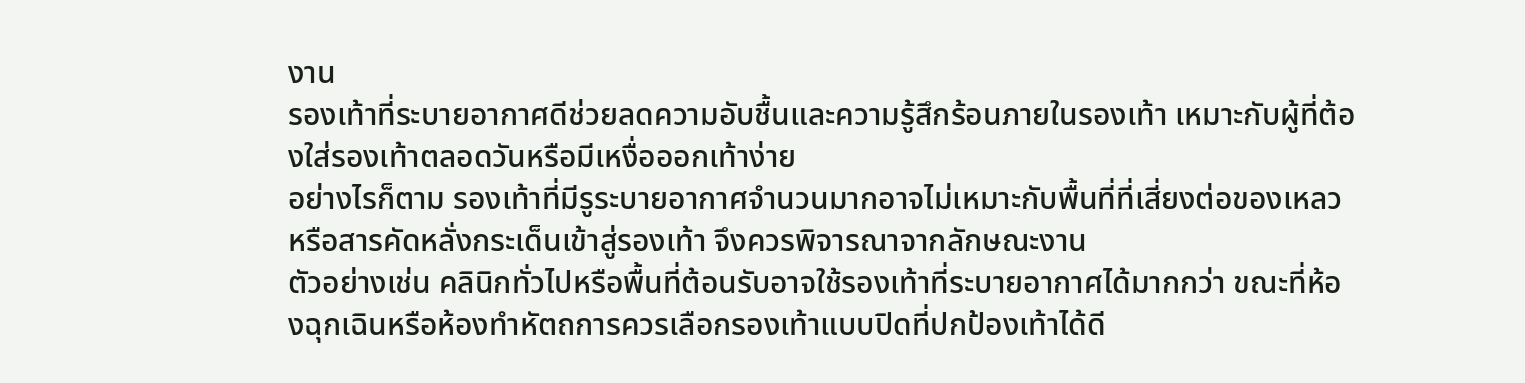งาน
รองเท้าที่ระบายอากาศดีช่วยลดความอับชื้นและความรู้สึกร้อนภายในรองเท้า เหมาะกับผู้ที่ต้องใส่รองเท้าตลอดวันหรือมีเหงื่อออกเท้าง่าย
อย่างไรก็ตาม รองเท้าที่มีรูระบายอากาศจำนวนมากอาจไม่เหมาะกับพื้นที่ที่เสี่ยงต่อของเหลวหรือสารคัดหลั่งกระเด็นเข้าสู่รองเท้า จึงควรพิจารณาจากลักษณะงาน
ตัวอย่างเช่น คลินิกทั่วไปหรือพื้นที่ต้อนรับอาจใช้รองเท้าที่ระบายอากาศได้มากกว่า ขณะที่ห้องฉุกเฉินหรือห้องทำหัตถการควรเลือกรองเท้าแบบปิดที่ปกป้องเท้าได้ดี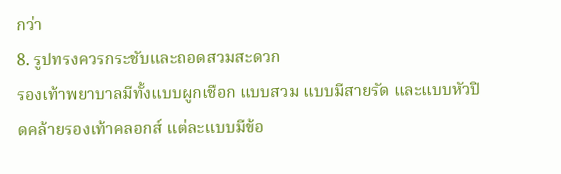กว่า
8. รูปทรงควรกระชับและถอดสวมสะดวก
รองเท้าพยาบาลมีทั้งแบบผูกเชือก แบบสวม แบบมีสายรัด และแบบหัวปิดคล้ายรองเท้าคลอกส์ แต่ละแบบมีข้อ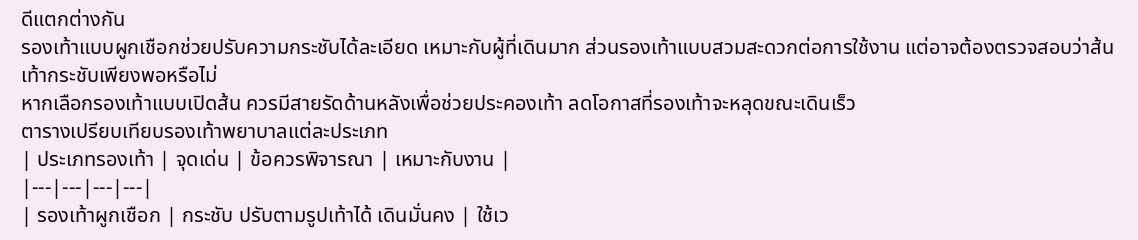ดีแตกต่างกัน
รองเท้าแบบผูกเชือกช่วยปรับความกระชับได้ละเอียด เหมาะกับผู้ที่เดินมาก ส่วนรองเท้าแบบสวมสะดวกต่อการใช้งาน แต่อาจต้องตรวจสอบว่าส้นเท้ากระชับเพียงพอหรือไม่
หากเลือกรองเท้าแบบเปิดส้น ควรมีสายรัดด้านหลังเพื่อช่วยประคองเท้า ลดโอกาสที่รองเท้าจะหลุดขณะเดินเร็ว
ตารางเปรียบเทียบรองเท้าพยาบาลแต่ละประเภท
| ประเภทรองเท้า | จุดเด่น | ข้อควรพิจารณา | เหมาะกับงาน |
|---|---|---|---|
| รองเท้าผูกเชือก | กระชับ ปรับตามรูปเท้าได้ เดินมั่นคง | ใช้เว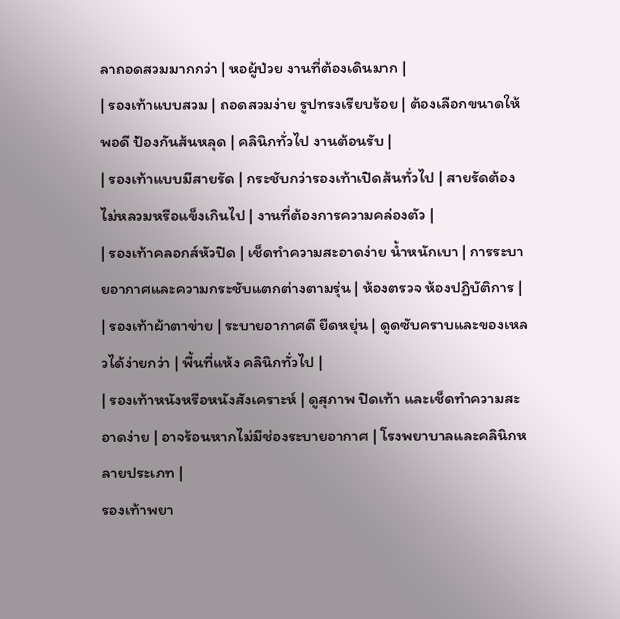ลาถอดสวมมากกว่า | หอผู้ป่วย งานที่ต้องเดินมาก |
| รองเท้าแบบสวม | ถอดสวมง่าย รูปทรงเรียบร้อย | ต้องเลือกขนาดให้พอดี ป้องกันส้นหลุด | คลินิกทั่วไป งานต้อนรับ |
| รองเท้าแบบมีสายรัด | กระชับกว่ารองเท้าเปิดส้นทั่วไป | สายรัดต้องไม่หลวมหรือแข็งเกินไป | งานที่ต้องการความคล่องตัว |
| รองเท้าคลอกส์หัวปิด | เช็ดทำความสะอาดง่าย น้ำหนักเบา | การระบายอากาศและความกระชับแตกต่างตามรุ่น | ห้องตรวจ ห้องปฏิบัติการ |
| รองเท้าผ้าตาข่าย | ระบายอากาศดี ยืดหยุ่น | ดูดซับคราบและของเหลวได้ง่ายกว่า | พื้นที่แห้ง คลินิกทั่วไป |
| รองเท้าหนังหรือหนังสังเคราะห์ | ดูสุภาพ ปิดเท้า และเช็ดทำความสะอาดง่าย | อาจร้อนหากไม่มีช่องระบายอากาศ | โรงพยาบาลและคลินิกหลายประเภท |
รองเท้าพยา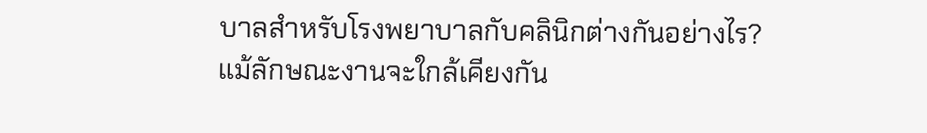บาลสำหรับโรงพยาบาลกับคลินิกต่างกันอย่างไร?
แม้ลักษณะงานจะใกล้เคียงกัน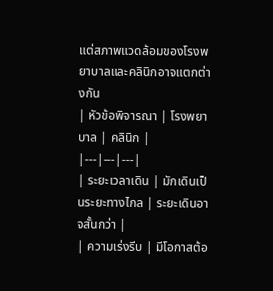แต่สภาพแวดล้อมของโรงพยาบาลและคลินิกอาจแตกต่างกัน
| หัวข้อพิจารณา | โรงพยาบาล | คลินิก |
|---|---|---|
| ระยะเวลาเดิน | มักเดินเป็นระยะทางไกล | ระยะเดินอาจสั้นกว่า |
| ความเร่งรีบ | มีโอกาสต้อ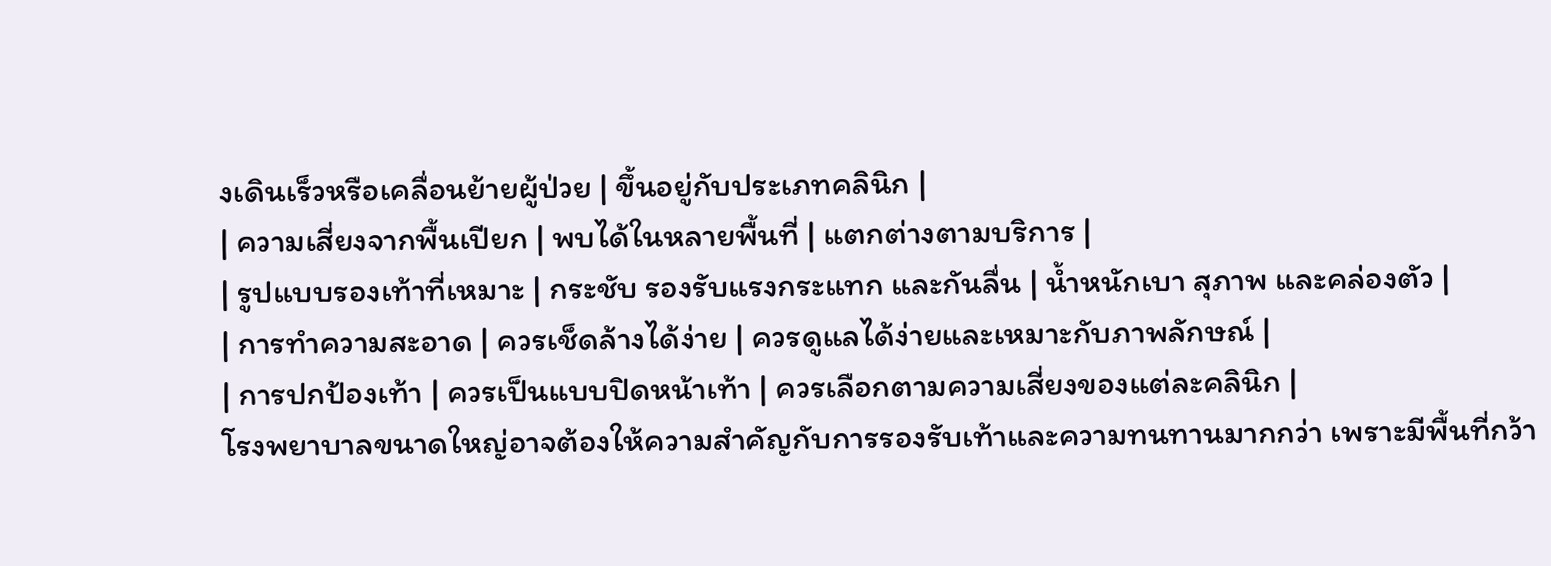งเดินเร็วหรือเคลื่อนย้ายผู้ป่วย | ขึ้นอยู่กับประเภทคลินิก |
| ความเสี่ยงจากพื้นเปียก | พบได้ในหลายพื้นที่ | แตกต่างตามบริการ |
| รูปแบบรองเท้าที่เหมาะ | กระชับ รองรับแรงกระแทก และกันลื่น | น้ำหนักเบา สุภาพ และคล่องตัว |
| การทำความสะอาด | ควรเช็ดล้างได้ง่าย | ควรดูแลได้ง่ายและเหมาะกับภาพลักษณ์ |
| การปกป้องเท้า | ควรเป็นแบบปิดหน้าเท้า | ควรเลือกตามความเสี่ยงของแต่ละคลินิก |
โรงพยาบาลขนาดใหญ่อาจต้องให้ความสำคัญกับการรองรับเท้าและความทนทานมากกว่า เพราะมีพื้นที่กว้า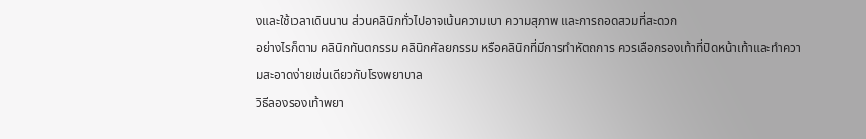งและใช้เวลาเดินนาน ส่วนคลินิกทั่วไปอาจเน้นความเบา ความสุภาพ และการถอดสวมที่สะดวก
อย่างไรก็ตาม คลินิกทันตกรรม คลินิกศัลยกรรม หรือคลินิกที่มีการทำหัตถการ ควรเลือกรองเท้าที่ปิดหน้าเท้าและทำความสะอาดง่ายเช่นเดียวกับโรงพยาบาล
วิธีลองรองเท้าพยา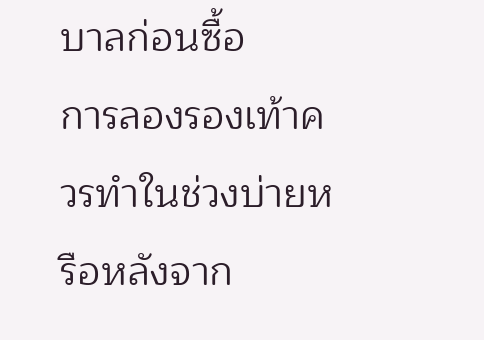บาลก่อนซื้อ
การลองรองเท้าควรทำในช่วงบ่ายหรือหลังจาก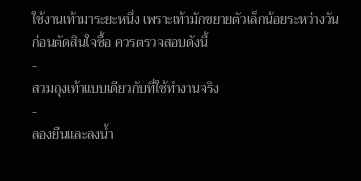ใช้งานเท้ามาระยะหนึ่ง เพราะเท้ามักขยายตัวเล็กน้อยระหว่างวัน
ก่อนตัดสินใจซื้อ ควรตรวจสอบดังนี้
-
สวมถุงเท้าแบบเดียวกับที่ใช้ทำงานจริง
-
ลองยืนและลงน้ำ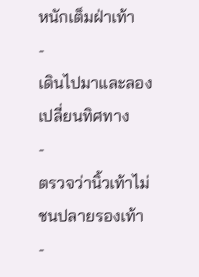หนักเต็มฝ่าเท้า
-
เดินไปมาและลองเปลี่ยนทิศทาง
-
ตรวจว่านิ้วเท้าไม่ชนปลายรองเท้า
-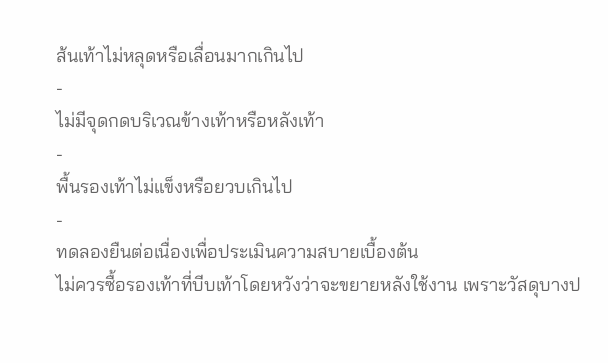ส้นเท้าไม่หลุดหรือเลื่อนมากเกินไป
-
ไม่มีจุดกดบริเวณข้างเท้าหรือหลังเท้า
-
พื้นรองเท้าไม่แข็งหรือยวบเกินไป
-
ทดลองยืนต่อเนื่องเพื่อประเมินความสบายเบื้องต้น
ไม่ควรซื้อรองเท้าที่บีบเท้าโดยหวังว่าจะขยายหลังใช้งาน เพราะวัสดุบางป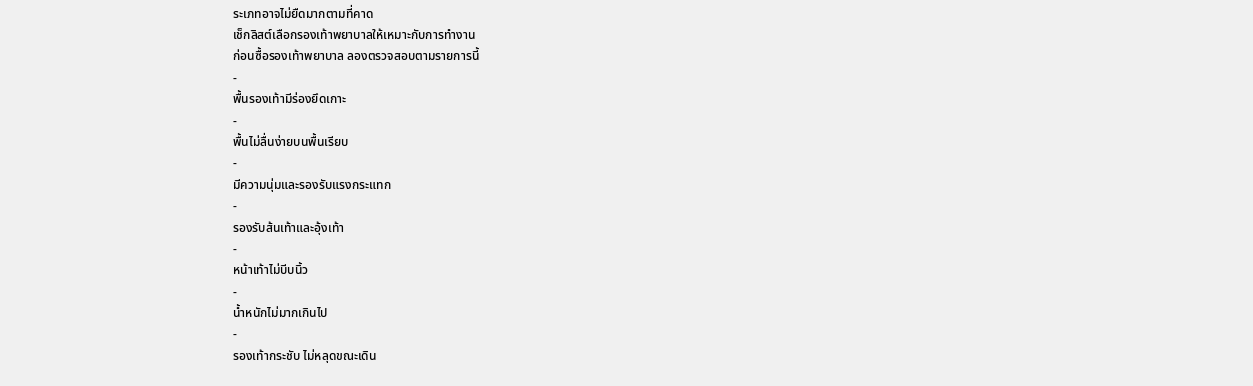ระเภทอาจไม่ยืดมากตามที่คาด
เช็กลิสต์เลือกรองเท้าพยาบาลให้เหมาะกับการทำงาน
ก่อนซื้อรองเท้าพยาบาล ลองตรวจสอบตามรายการนี้
-
พื้นรองเท้ามีร่องยึดเกาะ
-
พื้นไม่ลื่นง่ายบนพื้นเรียบ
-
มีความนุ่มและรองรับแรงกระแทก
-
รองรับส้นเท้าและอุ้งเท้า
-
หน้าเท้าไม่บีบนิ้ว
-
น้ำหนักไม่มากเกินไป
-
รองเท้ากระชับ ไม่หลุดขณะเดิน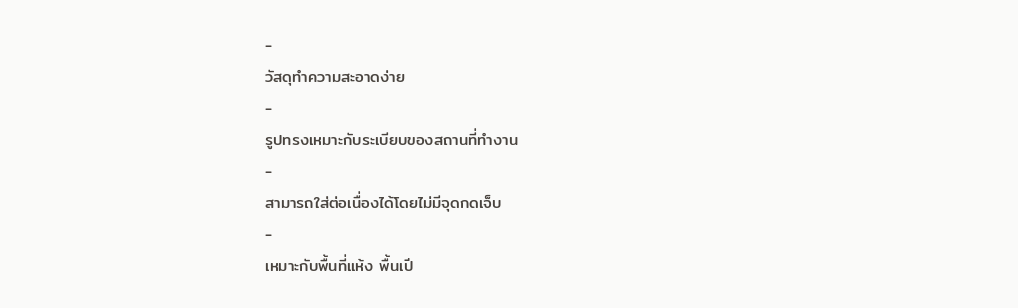-
วัสดุทำความสะอาดง่าย
-
รูปทรงเหมาะกับระเบียบของสถานที่ทำงาน
-
สามารถใส่ต่อเนื่องได้โดยไม่มีจุดกดเจ็บ
-
เหมาะกับพื้นที่แห้ง พื้นเปี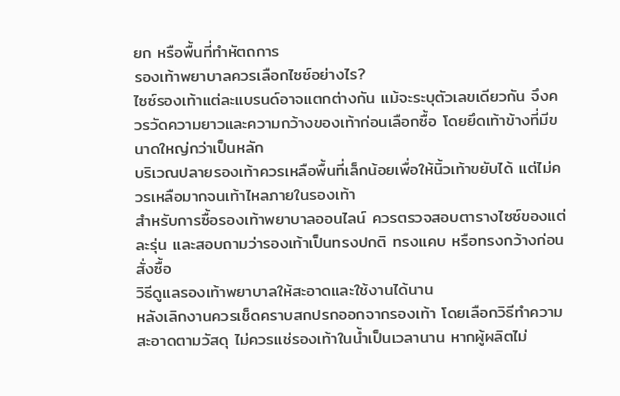ยก หรือพื้นที่ทำหัตถการ
รองเท้าพยาบาลควรเลือกไซซ์อย่างไร?
ไซซ์รองเท้าแต่ละแบรนด์อาจแตกต่างกัน แม้จะระบุตัวเลขเดียวกัน จึงควรวัดความยาวและความกว้างของเท้าก่อนเลือกซื้อ โดยยึดเท้าข้างที่มีขนาดใหญ่กว่าเป็นหลัก
บริเวณปลายรองเท้าควรเหลือพื้นที่เล็กน้อยเพื่อให้นิ้วเท้าขยับได้ แต่ไม่ควรเหลือมากจนเท้าไหลภายในรองเท้า
สำหรับการซื้อรองเท้าพยาบาลออนไลน์ ควรตรวจสอบตารางไซซ์ของแต่ละรุ่น และสอบถามว่ารองเท้าเป็นทรงปกติ ทรงแคบ หรือทรงกว้างก่อนสั่งซื้อ
วิธีดูแลรองเท้าพยาบาลให้สะอาดและใช้งานได้นาน
หลังเลิกงานควรเช็ดคราบสกปรกออกจากรองเท้า โดยเลือกวิธีทำความสะอาดตามวัสดุ ไม่ควรแช่รองเท้าในน้ำเป็นเวลานาน หากผู้ผลิตไม่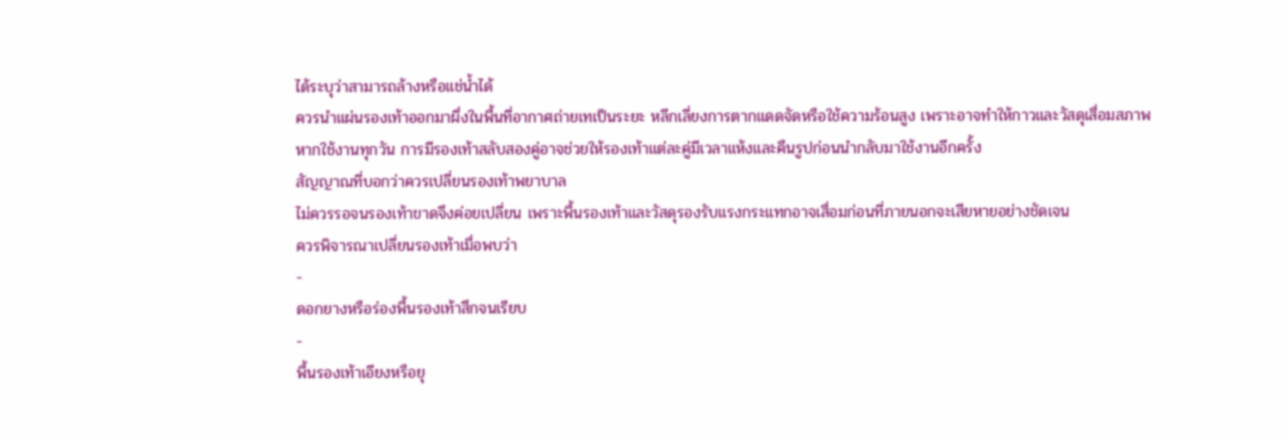ได้ระบุว่าสามารถล้างหรือแช่น้ำได้
ควรนำแผ่นรองเท้าออกมาผึ่งในพื้นที่อากาศถ่ายเทเป็นระยะ หลีกเลี่ยงการตากแดดจัดหรือใช้ความร้อนสูง เพราะอาจทำให้กาวและวัสดุเสื่อมสภาพ
หากใช้งานทุกวัน การมีรองเท้าสลับสองคู่อาจช่วยให้รองเท้าแต่ละคู่มีเวลาแห้งและคืนรูปก่อนนำกลับมาใช้งานอีกครั้ง
สัญญาณที่บอกว่าควรเปลี่ยนรองเท้าพยาบาล
ไม่ควรรอจนรองเท้าขาดจึงค่อยเปลี่ยน เพราะพื้นรองเท้าและวัสดุรองรับแรงกระแทกอาจเสื่อมก่อนที่ภายนอกจะเสียหายอย่างชัดเจน
ควรพิจารณาเปลี่ยนรองเท้าเมื่อพบว่า
-
ดอกยางหรือร่องพื้นรองเท้าสึกจนเรียบ
-
พื้นรองเท้าเอียงหรือยุ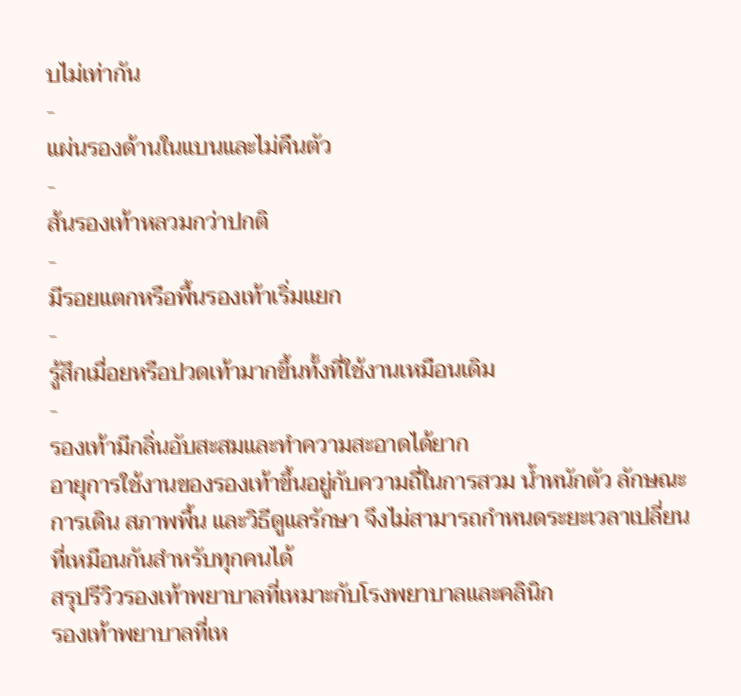บไม่เท่ากัน
-
แผ่นรองด้านในแบนและไม่คืนตัว
-
ส้นรองเท้าหลวมกว่าปกติ
-
มีรอยแตกหรือพื้นรองเท้าเริ่มแยก
-
รู้สึกเมื่อยหรือปวดเท้ามากขึ้นทั้งที่ใช้งานเหมือนเดิม
-
รองเท้ามีกลิ่นอับสะสมและทำความสะอาดได้ยาก
อายุการใช้งานของรองเท้าขึ้นอยู่กับความถี่ในการสวม น้ำหนักตัว ลักษณะการเดิน สภาพพื้น และวิธีดูแลรักษา จึงไม่สามารถกำหนดระยะเวลาเปลี่ยนที่เหมือนกันสำหรับทุกคนได้
สรุปรีวิวรองเท้าพยาบาลที่เหมาะกับโรงพยาบาลและคลินิก
รองเท้าพยาบาลที่เห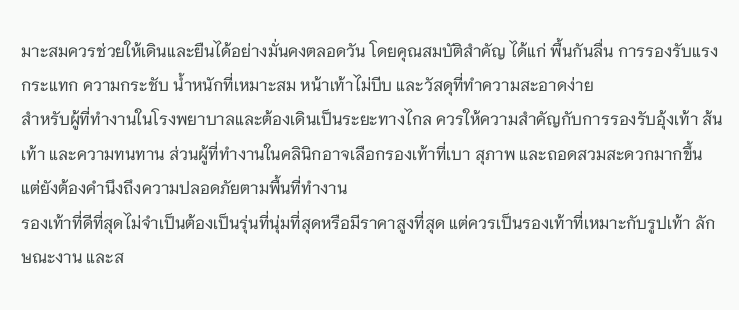มาะสมควรช่วยให้เดินและยืนได้อย่างมั่นคงตลอดวัน โดยคุณสมบัติสำคัญ ได้แก่ พื้นกันลื่น การรองรับแรงกระแทก ความกระชับ น้ำหนักที่เหมาะสม หน้าเท้าไม่บีบ และวัสดุที่ทำความสะอาดง่าย
สำหรับผู้ที่ทำงานในโรงพยาบาลและต้องเดินเป็นระยะทางไกล ควรให้ความสำคัญกับการรองรับอุ้งเท้า ส้นเท้า และความทนทาน ส่วนผู้ที่ทำงานในคลินิกอาจเลือกรองเท้าที่เบา สุภาพ และถอดสวมสะดวกมากขึ้น แต่ยังต้องคำนึงถึงความปลอดภัยตามพื้นที่ทำงาน
รองเท้าที่ดีที่สุดไม่จำเป็นต้องเป็นรุ่นที่นุ่มที่สุดหรือมีราคาสูงที่สุด แต่ควรเป็นรองเท้าที่เหมาะกับรูปเท้า ลักษณะงาน และส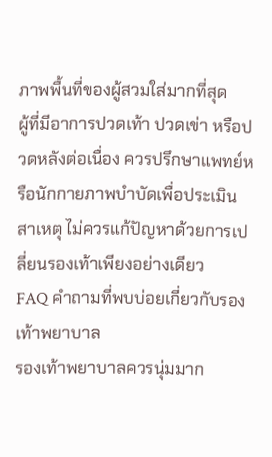ภาพพื้นที่ของผู้สวมใส่มากที่สุด
ผู้ที่มีอาการปวดเท้า ปวดเข่า หรือปวดหลังต่อเนื่อง ควรปรึกษาแพทย์หรือนักกายภาพบำบัดเพื่อประเมินสาเหตุ ไม่ควรแก้ปัญหาด้วยการเปลี่ยนรองเท้าเพียงอย่างเดียว
FAQ คำถามที่พบบ่อยเกี่ยวกับรองเท้าพยาบาล
รองเท้าพยาบาลควรนุ่มมาก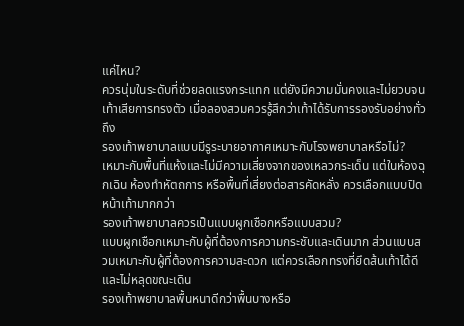แค่ไหน?
ควรนุ่มในระดับที่ช่วยลดแรงกระแทก แต่ยังมีความมั่นคงและไม่ยวบจนเท้าเสียการทรงตัว เมื่อลองสวมควรรู้สึกว่าเท้าได้รับการรองรับอย่างทั่วถึง
รองเท้าพยาบาลแบบมีรูระบายอากาศเหมาะกับโรงพยาบาลหรือไม่?
เหมาะกับพื้นที่แห้งและไม่มีความเสี่ยงจากของเหลวกระเด็น แต่ในห้องฉุกเฉิน ห้องทำหัตถการ หรือพื้นที่เสี่ยงต่อสารคัดหลั่ง ควรเลือกแบบปิดหน้าเท้ามากกว่า
รองเท้าพยาบาลควรเป็นแบบผูกเชือกหรือแบบสวม?
แบบผูกเชือกเหมาะกับผู้ที่ต้องการความกระชับและเดินมาก ส่วนแบบสวมเหมาะกับผู้ที่ต้องการความสะดวก แต่ควรเลือกทรงที่ยึดส้นเท้าได้ดีและไม่หลุดขณะเดิน
รองเท้าพยาบาลพื้นหนาดีกว่าพื้นบางหรือ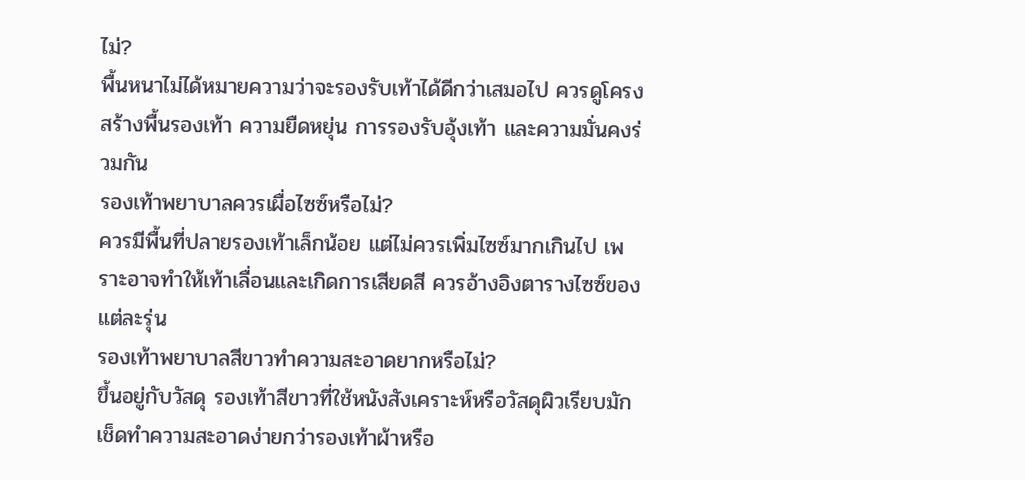ไม่?
พื้นหนาไม่ได้หมายความว่าจะรองรับเท้าได้ดีกว่าเสมอไป ควรดูโครงสร้างพื้นรองเท้า ความยืดหยุ่น การรองรับอุ้งเท้า และความมั่นคงร่วมกัน
รองเท้าพยาบาลควรเผื่อไซซ์หรือไม่?
ควรมีพื้นที่ปลายรองเท้าเล็กน้อย แต่ไม่ควรเพิ่มไซซ์มากเกินไป เพราะอาจทำให้เท้าเลื่อนและเกิดการเสียดสี ควรอ้างอิงตารางไซซ์ของแต่ละรุ่น
รองเท้าพยาบาลสีขาวทำความสะอาดยากหรือไม่?
ขึ้นอยู่กับวัสดุ รองเท้าสีขาวที่ใช้หนังสังเคราะห์หรือวัสดุผิวเรียบมักเช็ดทำความสะอาดง่ายกว่ารองเท้าผ้าหรือ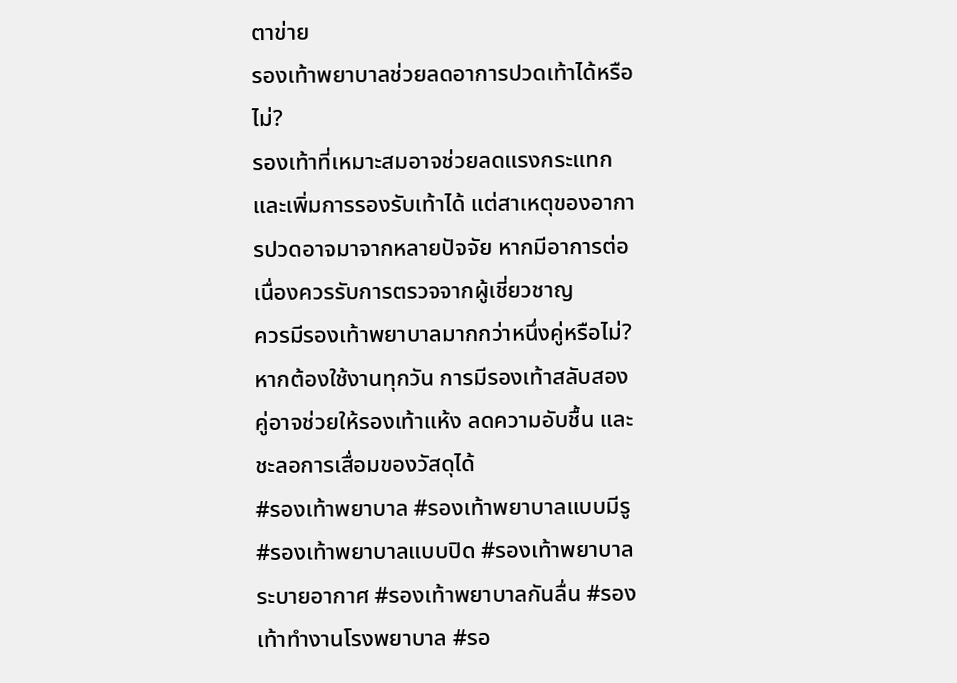ตาข่าย
รองเท้าพยาบาลช่วยลดอาการปวดเท้าได้หรือไม่?
รองเท้าที่เหมาะสมอาจช่วยลดแรงกระแทกและเพิ่มการรองรับเท้าได้ แต่สาเหตุของอาการปวดอาจมาจากหลายปัจจัย หากมีอาการต่อเนื่องควรรับการตรวจจากผู้เชี่ยวชาญ
ควรมีรองเท้าพยาบาลมากกว่าหนึ่งคู่หรือไม่?
หากต้องใช้งานทุกวัน การมีรองเท้าสลับสองคู่อาจช่วยให้รองเท้าแห้ง ลดความอับชื้น และชะลอการเสื่อมของวัสดุได้
#รองเท้าพยาบาล #รองเท้าพยาบาลแบบมีรู #รองเท้าพยาบาลแบบปิด #รองเท้าพยาบาลระบายอากาศ #รองเท้าพยาบาลกันลื่น #รองเท้าทำงานโรงพยาบาล #รอ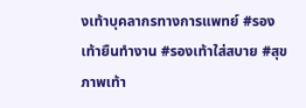งเท้าบุคลากรทางการแพทย์ #รองเท้ายืนทำงาน #รองเท้าใส่สบาย #สุขภาพเท้า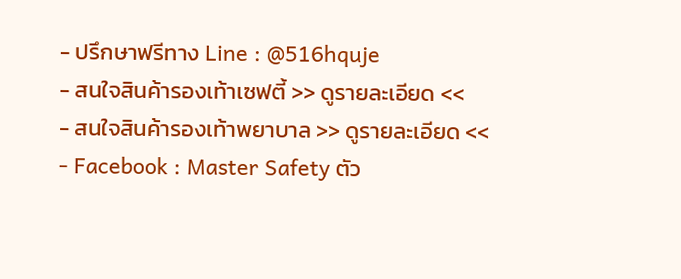- ปรึกษาฟรีทาง Line : @516hquje
- สนใจสินค้ารองเท้าเซฟตี้ >> ดูรายละเอียด <<
- สนใจสินค้ารองเท้าพยาบาล >> ดูรายละเอียด <<
- Facebook : Master Safety ตัว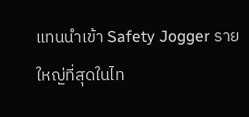แทนนำเข้า Safety Jogger รายใหญ่ที่สุดในไท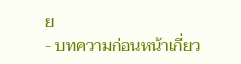ย
- บทความก่อนหน้าเกี่ยว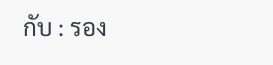กับ : รอง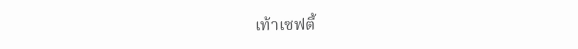เท้าเซฟตี้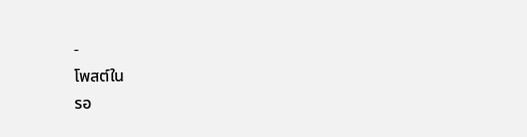-
โพสต์ใน
รอ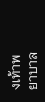งเท้าพยาบาล